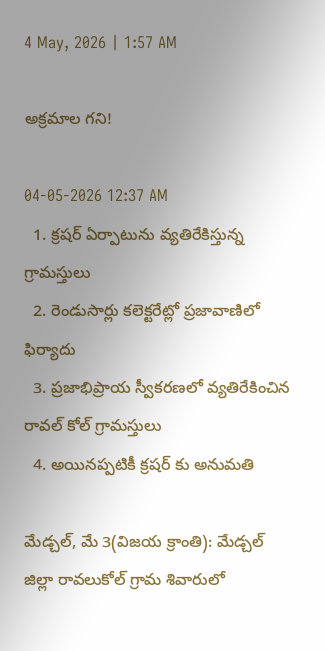4 May, 2026 | 1:57 AM

అక్రమాల గని!

04-05-2026 12:37 AM
  1. క్రషర్ ఏర్పాటును వ్యతిరేకిస్తున్న గ్రామస్తులు
  2. రెండుసార్లు కలెక్టరేట్లో ప్రజావాణిలో ఫిర్యాదు
  3. ప్రజాభిప్రాయ స్వీకరణలో వ్యతిరేకించిన రావల్ కోల్ గ్రామస్తులు
  4. అయినప్పటికీ క్రషర్ కు అనుమతి

మేడ్చల్, మే 3(విజయ క్రాంతి): మేడ్చల్ జిల్లా రావలుకోల్ గ్రామ శివారులో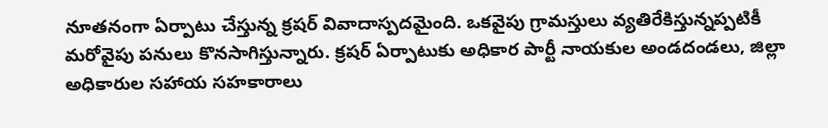నూతనంగా ఏర్పాటు చేస్తున్న క్రషర్ వివాదాస్పదమైంది. ఒకవైపు గ్రామస్తులు వ్యతిరేకిస్తున్నప్పటికీ మరోవైపు పనులు కొనసాగిస్తున్నారు. క్రషర్ ఏర్పాటుకు అధికార పార్టీ నాయకుల అండదండలు, జిల్లా అధికారుల సహాయ సహకారాలు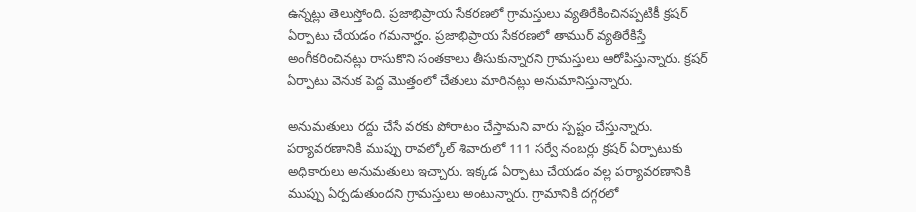ఉన్నట్లు తెలుస్తోంది. ప్రజాభిప్రాయ సేకరణలో గ్రామస్తులు వ్యతిరేకించినప్పటికీ క్రషర్ ఏర్పాటు చేయడం గమనార్హం. ప్రజాభిప్రాయ సేకరణలో తాముర్ వ్యతిరేకిస్తే అంగీకరించినట్లు రాసుకొని సంతకాలు తీసుకున్నారని గ్రామస్తులు ఆరోపిస్తున్నారు. క్రషర్ ఏర్పాటు వెనుక పెద్ద మొత్తంలో చేతులు మారినట్లు అనుమానిస్తున్నారు.

అనుమతులు రద్దు చేసే వరకు పోరాటం చేస్తామని వారు స్పష్టం చేస్తున్నారు. పర్యావరణానికి ముప్పు రావల్కోల్ శివారులో 111 సర్వే నంబర్లు క్రషర్ ఏర్పాటుకు అధికారులు అనుమతులు ఇచ్చారు. ఇక్కడ ఏర్పాటు చేయడం వల్ల పర్యావరణానికి ముప్పు ఏర్పడుతుందని గ్రామస్తులు అంటున్నారు. గ్రామానికి దగ్గరలో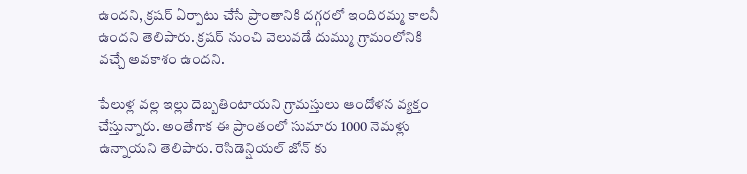ఉందని, క్రషర్ ఏర్పాటు చేసే ప్రాంతానికి దగ్గరలో ఇందిరమ్మ కాలనీ ఉందని తెలిపారు. క్రషర్ నుంచి వెలువడే దుమ్ము గ్రామంలోనికి వచ్చే అవకాశం ఉందని.

పేలుళ్ల వల్ల ఇల్లు దెబ్బతింటాయని గ్రామస్తులు ఆందోళన వ్యక్తం చేస్తున్నారు. అంతేగాక ఈ ప్రాంతంలో సుమారు 1000 నెమళ్లు ఉన్నాయని తెలిపారు. రెసిడెన్షియల్ జోన్ కు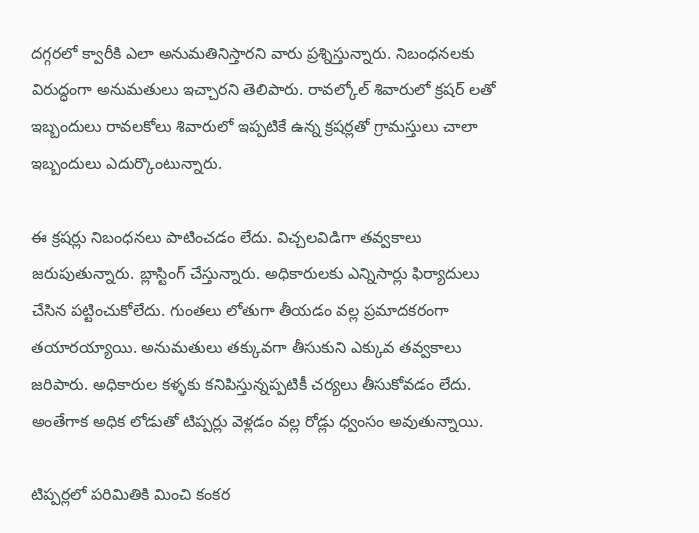దగ్గరలో క్వారీకి ఎలా అనుమతినిస్తారని వారు ప్రశ్నిస్తున్నారు. నిబంధనలకు విరుద్ధంగా అనుమతులు ఇచ్చారని తెలిపారు. రావల్కోల్ శివారులో క్రషర్ లతో ఇబ్బందులు రావలకోలు శివారులో ఇప్పటికే ఉన్న క్రషర్లతో గ్రామస్తులు చాలా ఇబ్బందులు ఎదుర్కొంటున్నారు.

ఈ క్రషర్లు నిబంధనలు పాటించడం లేదు. విచ్చలవిడిగా తవ్వకాలు జరుపుతున్నారు. బ్లాస్టింగ్ చేస్తున్నారు. అధికారులకు ఎన్నిసార్లు ఫిర్యాదులు చేసిన పట్టించుకోలేదు. గుంతలు లోతుగా తీయడం వల్ల ప్రమాదకరంగా తయారయ్యాయి. అనుమతులు తక్కువగా తీసుకుని ఎక్కువ తవ్వకాలు జరిపారు. అధికారుల కళ్ళకు కనిపిస్తున్నప్పటికీ చర్యలు తీసుకోవడం లేదు. అంతేగాక అధిక లోడుతో టిప్పర్లు వెళ్లడం వల్ల రోడ్లు ధ్వంసం అవుతున్నాయి.

టిప్పర్లలో పరిమితికి మించి కంకర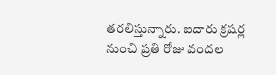తరలిస్తున్నారు. ఐదారు క్రషర్ల నుంచి ప్రతి రోజు వందల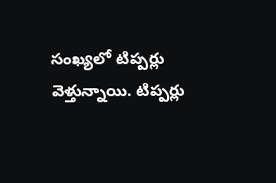సంఖ్యలో టిప్పర్లు వెళ్తున్నాయి. టిప్పర్లు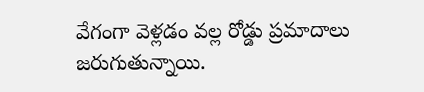వేగంగా వెళ్లడం వల్ల రోడ్డు ప్రమాదాలు జరుగుతున్నాయి.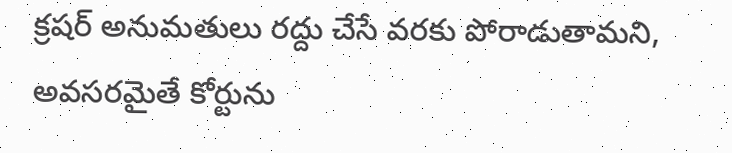క్రషర్ అనుమతులు రద్దు చేసే వరకు పోరాడుతామని, అవసరమైతే కోర్టును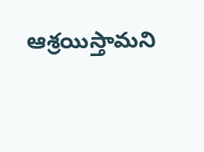ఆశ్రయిస్తామని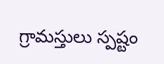గ్రామస్తులు స్పష్టం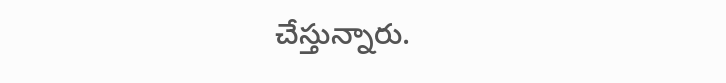చేస్తున్నారు.